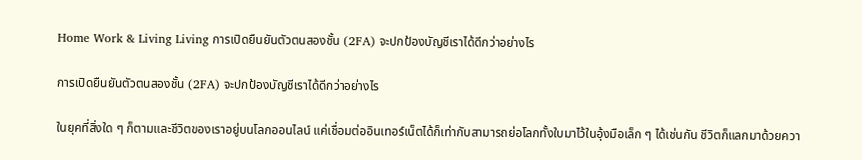Home Work & Living Living การเปิดยืนยันตัวตนสองชั้น (2FA) จะปกป้องบัญชีเราได้ดีกว่าอย่างไร

การเปิดยืนยันตัวตนสองชั้น (2FA) จะปกป้องบัญชีเราได้ดีกว่าอย่างไร

ในยุคที่สิ่งใด ๆ ก็ตามและชีวิตของเราอยู่บนโลกออนไลน์ แค่เชื่อมต่ออินเทอร์เน็ตได้ก็เท่ากับสามารถย่อโลกทั้งใบมาไว้ในอุ้งมือเล็ก ๆ ได้เช่นกัน ชีวิตก็แลกมาด้วยควา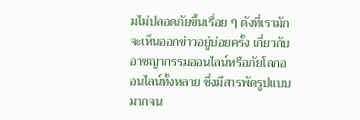มไม่ปลอดภัยขึ้นเรื่อย ๆ ดังที่เรามักจะเห็นออกข่าวอยู่บ่อยครั้ง เกี่ยวกับอาชญากรรมออนไลน์หรือภัยโลกออนไลน์ทั้งหลาย ซึ่งมีสารพัดรูปแบบมากจน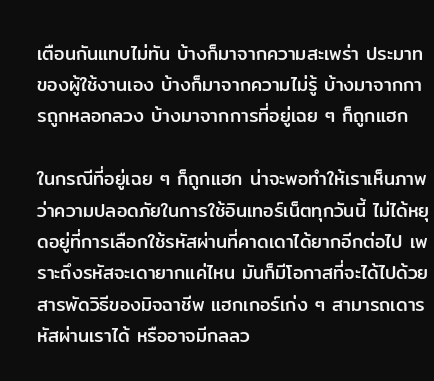เตือนกันแทบไม่ทัน บ้างก็มาจากความสะเพร่า ประมาทของผู้ใช้งานเอง บ้างก็มาจากความไม่รู้ บ้างมาจากการถูกหลอกลวง บ้างมาจากการที่อยู่เฉย ๆ ก็ถูกแฮก

ในกรณีที่อยู่เฉย ๆ ก็ถูกแฮก น่าจะพอทำให้เราเห็นภาพว่าความปลอดภัยในการใช้อินเทอร์เน็ตทุกวันนี้ ไม่ได้หยุดอยู่ที่การเลือกใช้รหัสผ่านที่คาดเดาได้ยากอีกต่อไป เพราะถึงรหัสจะเดายากแค่ไหน มันก็มีโอกาสที่จะได้ไปด้วยสารพัดวิธีของมิจฉาชีพ แฮกเกอร์เก่ง ๆ สามารถเดารหัสผ่านเราได้ หรืออาจมีกลลว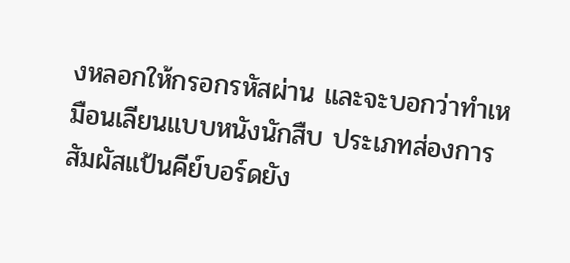งหลอกให้กรอกรหัสผ่าน และจะบอกว่าทำเหมือนเลียนแบบหนังนักสืบ ประเภทส่องการสัมผัสแป้นคีย์บอร์ดยัง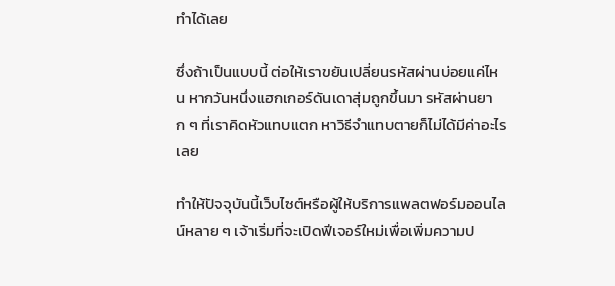ทำได้เลย

ซึ่งถ้าเป็นแบบนี้ ต่อให้เราขยันเปลี่ยนรหัสผ่านบ่อยแค่ไหน หากวันหนึ่งแฮกเกอร์ดันเดาสุ่มถูกขึ้นมา รหัสผ่านยาก ๆ ที่เราคิดหัวแทบแตก หาวิธีจำแทบตายก็ไม่ได้มีค่าอะไรเลย

ทำให้ปัจจุบันนี้เว็บไซต์หรือผู้ให้บริการแพลตฟอร์มออนไลน์หลาย ๆ เจ้าเริ่มที่จะเปิดฟีเจอร์ใหม่เพื่อเพิ่มความป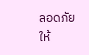ลอดภัยให้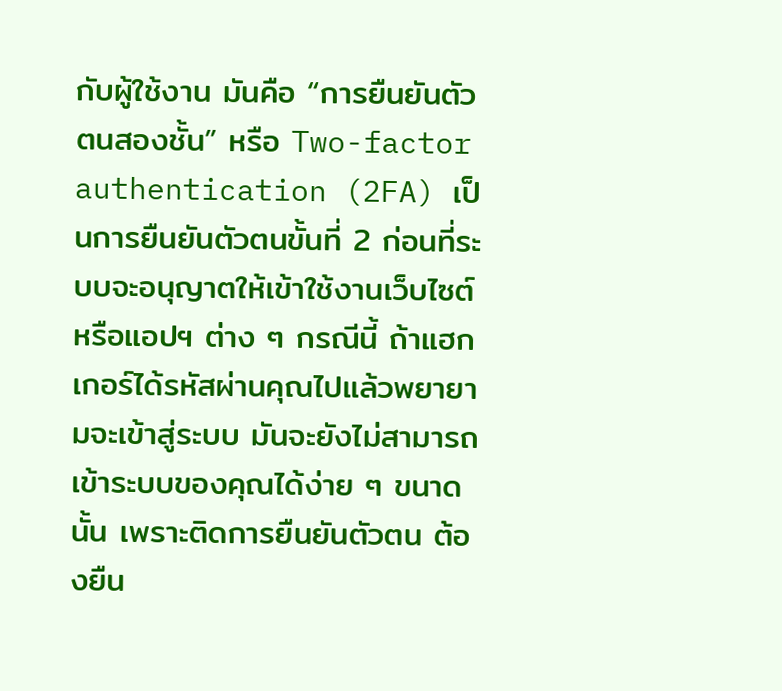กับผู้ใช้งาน มันคือ “การยืนยันตัวตนสองชั้น” หรือ Two-factor authentication (2FA) เป็นการยืนยันตัวตนขั้นที่ 2 ก่อนที่ระบบจะอนุญาตให้เข้าใช้งานเว็บไซต์หรือแอปฯ ต่าง ๆ กรณีนี้ ถ้าแฮกเกอร์ได้รหัสผ่านคุณไปแล้วพยายามจะเข้าสู่ระบบ มันจะยังไม่สามารถเข้าระบบของคุณได้ง่าย ๆ ขนาดนั้น เพราะติดการยืนยันตัวตน ต้องยืน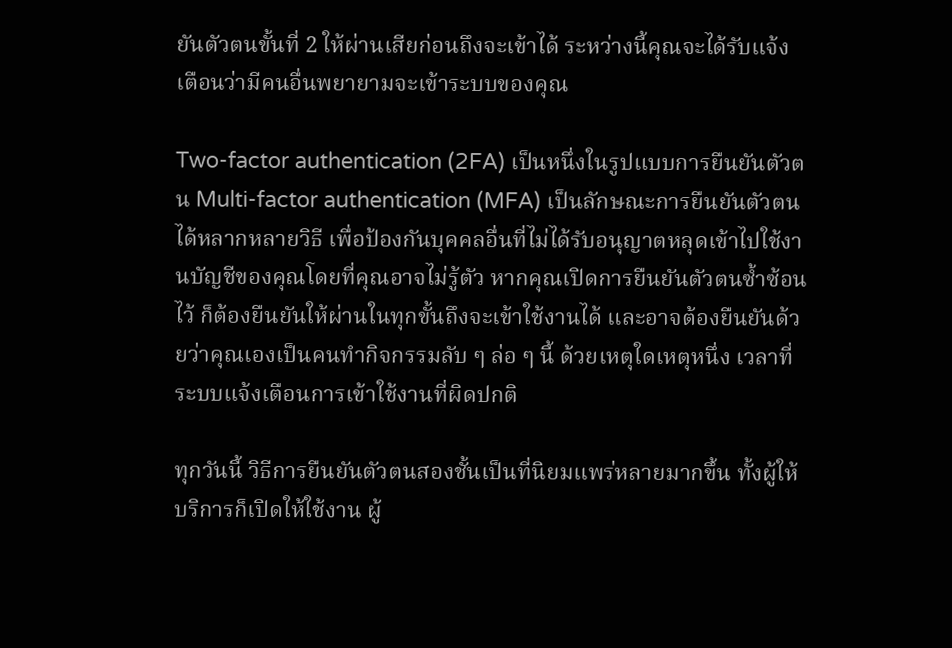ยันตัวตนขั้นที่ 2 ให้ผ่านเสียก่อนถึงจะเข้าได้ ระหว่างนี้คุณจะได้รับแจ้งเตือนว่ามีคนอื่นพยายามจะเข้าระบบของคุณ

Two-factor authentication (2FA) เป็นหนึ่งในรูปแบบการยืนยันตัวตน Multi-factor authentication (MFA) เป็นลักษณะการยืนยันตัวตนได้หลากหลายวิธี เพื่อป้องกันบุคคลอื่นที่ไม่ได้รับอนุญาตหลุดเข้าไปใช้งานบัญชีของคุณโดยที่คุณอาจไม่รู้ตัว หากคุณเปิดการยืนยันตัวตนซ้ำซ้อนไว้ ก็ต้องยืนยันให้ผ่านในทุกขั้นถึงจะเข้าใช้งานได้ และอาจต้องยืนยันด้วยว่าคุณเองเป็นคนทำกิจกรรมลับ ๆ ล่อ ๆ นี้ ด้วยเหตุใดเหตุหนึ่ง เวลาที่ระบบแจ้งเตือนการเข้าใช้งานที่ผิดปกติ

ทุกวันนี้ วิธีการยืนยันตัวตนสองชั้นเป็นที่นิยมแพร่หลายมากขึ้น ทั้งผู้ให้บริการก็เปิดให้ใช้งาน ผู้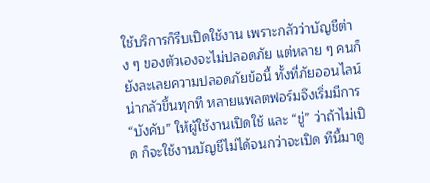ใช้บริการก็รีบเปิดใช้งาน เพราะกลัวว่าบัญชีต่าง ๆ ของตัวเองจะไม่ปลอดภัย แต่หลาย ๆ คนก็ยังละเลยความปลอดภัยข้อนี้ ทั้งที่ภัยออนไลน์น่ากลัวขึ้นทุกที หลายแพลตฟอร์มจึงเริ่มมีการ “บังคับ” ให้ผู้ใช้งานเปิดใช้ และ “ขู่” ว่าถ้าไม่เปิด ก็จะใช้งานบัญชีไม่ได้จนกว่าจะเปิด ทีนี้มาดู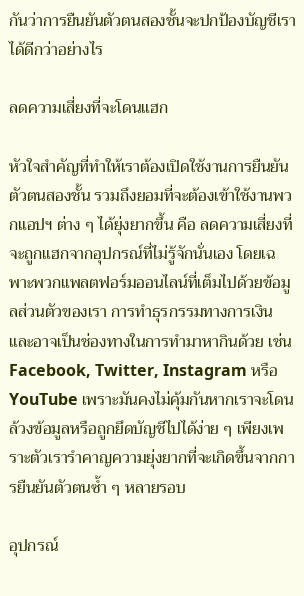กันว่าการยืนยันตัวตนสองชั้นจะปกป้องบัญชีเราได้ดีกว่าอย่างไร

ลดความเสี่ยงที่จะโดนแฮก

หัวใจสำคัญที่ทำให้เราต้องเปิดใช้งานการยืนยันตัวตนสองชั้น รวมถึงยอมที่จะต้องเข้าใช้งานพวกแอปฯ ต่าง ๆ ได้ยุ่งยากขึ้น คือ ลดความเสี่ยงที่จะถูกแฮกจากอุปกรณ์ที่ไม่รู้จักนั่นเอง โดยเฉพาะพวกแพลตฟอร์มออนไลน์ที่เต็มไปด้วยข้อมูลส่วนตัวของเรา การทำธุรกรรมทางการเงิน และอาจเป็นช่องทางในการทำมาหากินด้วย เช่น Facebook, Twitter, Instagram หรือ YouTube เพราะมันคงไม่คุ้มกันหากเราจะโดนล้วงข้อมูลหรือถูกยึดบัญชีไปได้ง่าย ๆ เพียงเพราะตัวเรารำคาญความยุ่งยากที่จะเกิดขึ้นจากการยืนยันตัวตนซ้ำ ๆ หลายรอบ

อุปกรณ์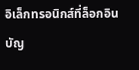อิเล็กทรอนิกส์ที่ล็อกอินบัญ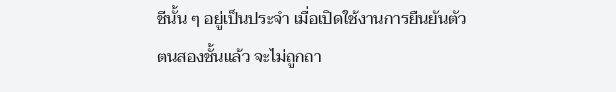ชีนั้น ๆ อยู่เป็นประจำ เมื่อเปิดใช้งานการยืนยันตัวตนสองชั้นแล้ว จะไม่ถูกถา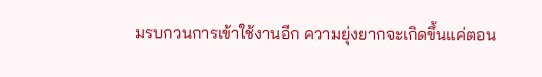มรบกวนการเข้าใช้งานอีก ความยุ่งยากจะเกิดขึ้นแค่ตอน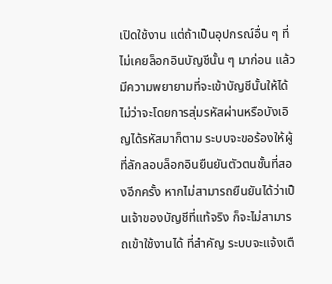เปิดใช้งาน แต่ถ้าเป็นอุปกรณ์อื่น ๆ ที่ไม่เคยล็อกอินบัญชีนั้น ๆ มาก่อน แล้วมีความพยายามที่จะเข้าบัญชีนั้นให้ได้ ไม่ว่าจะโดยการสุ่มรหัสผ่านหรือบังเอิญได้รหัสมาก็ตาม ระบบจะขอร้องให้ผู้ที่ลักลอบล็อกอินยืนยันตัวตนชั้นที่สองอีกครั้ง หากไม่สามารถยืนยันได้ว่าเป็นเจ้าของบัญชีที่แท้จริง ก็จะไม่สามารถเข้าใช้งานได้ ที่สำคัญ ระบบจะแจ้งเตื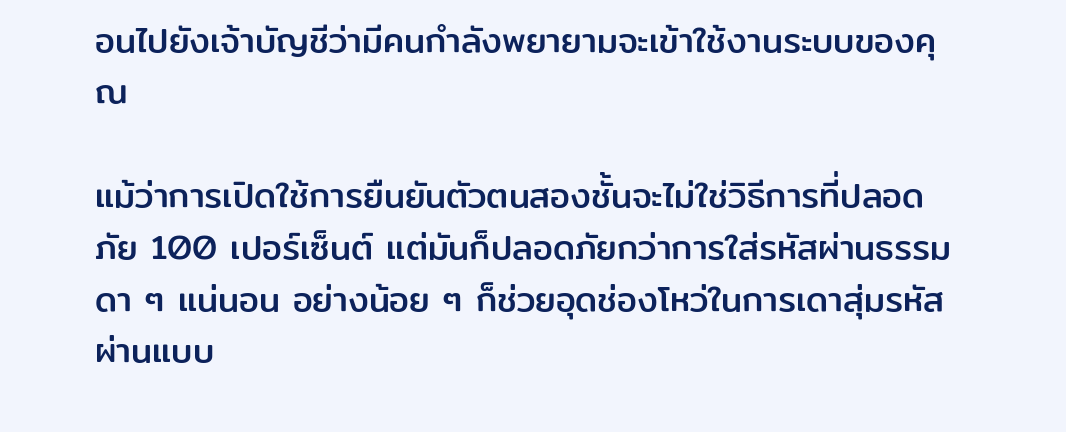อนไปยังเจ้าบัญชีว่ามีคนกำลังพยายามจะเข้าใช้งานระบบของคุณ

แม้ว่าการเปิดใช้การยืนยันตัวตนสองชั้นจะไม่ใช่วิธีการที่ปลอดภัย 100 เปอร์เซ็นต์ แต่มันก็ปลอดภัยกว่าการใส่รหัสผ่านธรรมดา ๆ แน่นอน อย่างน้อย ๆ ก็ช่วยอุดช่องโหว่ในการเดาสุ่มรหัสผ่านแบบ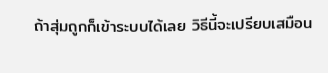ถ้าสุ่มถูกก็เข้าระบบได้เลย วิธีนี้จะเปรียบเสมือน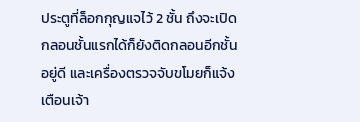ประตูที่ล็อกกุญแจไว้ 2 ชั้น ถึงจะเปิดกลอนชั้นแรกได้ก็ยังติดกลอนอีกชั้นอยู่ดี และเครื่องตรวจจับขโมยก็แจ้งเตือนเจ้า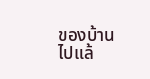ของบ้านไปแล้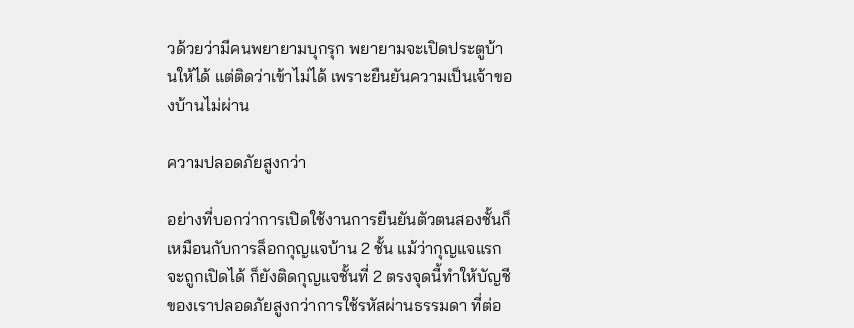วด้วยว่ามีคนพยายามบุกรุก พยายามจะเปิดประตูบ้านให้ได้ แต่ติดว่าเข้าไม่ได้ เพราะยืนยันความเป็นเจ้าของบ้านไม่ผ่าน

ความปลอดภัยสูงกว่า

อย่างที่บอกว่าการเปิดใช้งานการยืนยันตัวตนสองชั้นก็เหมือนกับการล็อกกุญแจบ้าน 2 ชั้น แม้ว่ากุญแจแรกจะถูกเปิดได้ ก็ยังติดกุญแจชั้นที่ 2 ตรงจุดนี้ทำให้บัญชีของเราปลอดภัยสูงกว่าการใช้รหัสผ่านธรรมดา ที่ต่อ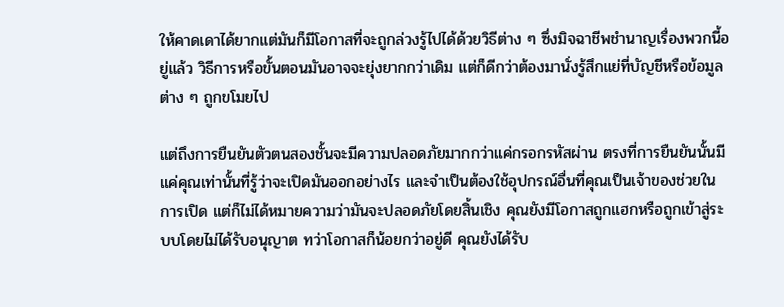ให้คาดเดาได้ยากแต่มันก็มีโอกาสที่จะถูกล่วงรู้ไปได้ด้วยวิธีต่าง ๆ ซึ่งมิจฉาชีพชำนาญเรื่องพวกนี้อยู่แล้ว วิธีการหรือขั้นตอนมันอาจจะยุ่งยากกว่าเดิม แต่ก็ดีกว่าต้องมานั่งรู้สึกแย่ที่บัญชีหรือข้อมูลต่าง ๆ ถูกขโมยไป

แต่ถึงการยืนยันตัวตนสองชั้นจะมีความปลอดภัยมากกว่าแค่กรอกรหัสผ่าน ตรงที่การยืนยันนั้นมีแค่คุณเท่านั้นที่รู้ว่าจะเปิดมันออกอย่างไร และจำเป็นต้องใช้อุปกรณ์อื่นที่คุณเป็นเจ้าของช่วยในการเปิด แต่ก็ไม่ได้หมายความว่ามันจะปลอดภัยโดยสิ้นเชิง คุณยังมีโอกาสถูกแฮกหรือถูกเข้าสู่ระบบโดยไม่ได้รับอนุญาต ทว่าโอกาสก็น้อยกว่าอยู่ดี คุณยังได้รับ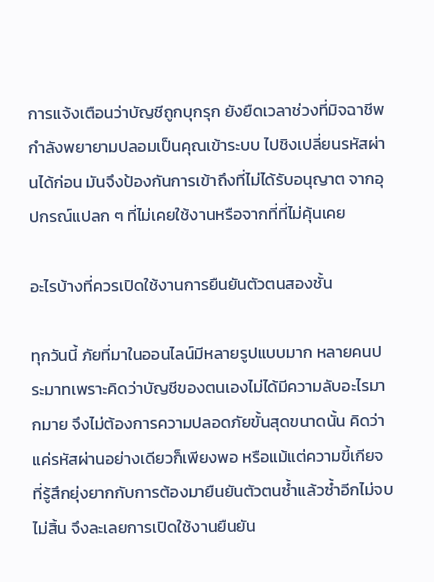การแจ้งเตือนว่าบัญชีถูกบุกรุก ยังยืดเวลาช่วงที่มิจฉาชีพกำลังพยายามปลอมเป็นคุณเข้าระบบ ไปชิงเปลี่ยนรหัสผ่านได้ก่อน มันจึงป้องกันการเข้าถึงที่ไม่ได้รับอนุญาต จากอุปกรณ์แปลก ๆ ที่ไม่เคยใช้งานหรือจากที่ที่ไม่คุ้นเคย

อะไรบ้างที่ควรเปิดใช้งานการยืนยันตัวตนสองชั้น

ทุกวันนี้ ภัยที่มาในออนไลน์มีหลายรูปแบบมาก หลายคนประมาทเพราะคิดว่าบัญชีของตนเองไม่ได้มีความลับอะไรมากมาย จึงไม่ต้องการความปลอดภัยขั้นสุดขนาดนั้น คิดว่าแค่รหัสผ่านอย่างเดียวก็เพียงพอ หรือแม้แต่ความขี้เกียจที่รู้สึกยุ่งยากกับการต้องมายืนยันตัวตนซ้ำแล้วซ้ำอีกไม่จบไม่สิ้น จึงละเลยการเปิดใช้งานยืนยัน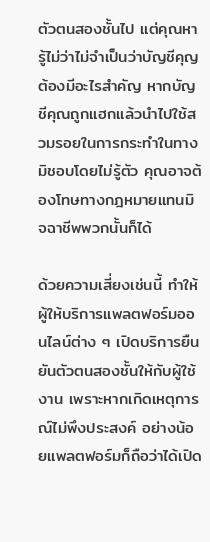ตัวตนสองชั้นไป แต่คุณหารู้ไม่ว่าไม่จำเป็นว่าบัญชีคุญต้องมีอะไรสำคัญ หากบัญชีคุณถูกแฮกแล้วนำไปใช้สวมรอยในการกระทำในทางมิชอบโดยไม่รู้ตัว คุณอาจต้องโทษทางกฎหมายแทนมิจฉาชีพพวกนั้นก็ได้

ด้วยความเสี่ยงเช่นนี้ ทำให้ผู้ให้บริการแพลตฟอร์มออนไลน์ต่าง ๆ เปิดบริการยืนยันตัวตนสองชั้นให้กับผู้ใช้งาน เพราะหากเกิดเหตุการณ์ไม่พึงประสงค์ อย่างน้อยแพลตฟอร์มก็ถือว่าได้เปิด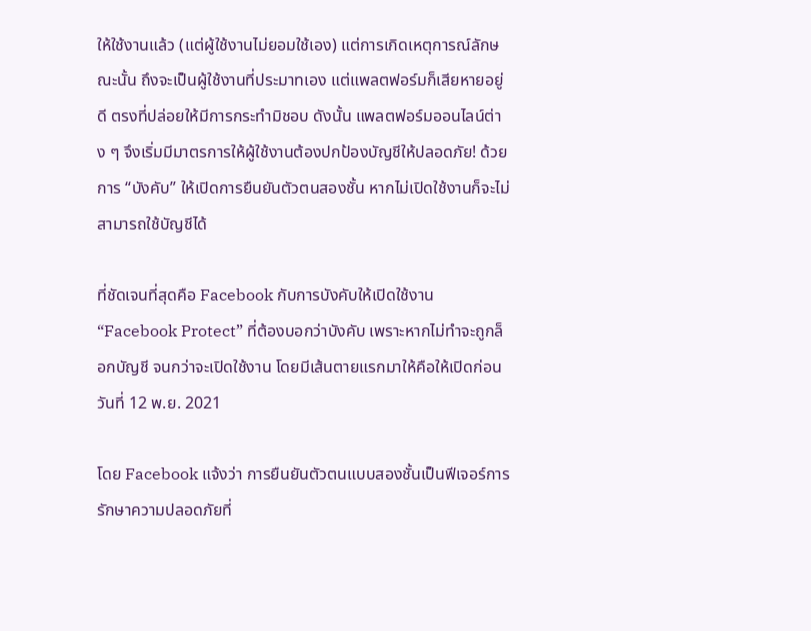ให้ใช้งานแล้ว (แต่ผู้ใช้งานไม่ยอมใช้เอง) แต่การเกิดเหตุการณ์ลักษณะนั้น ถึงจะเป็นผู้ใช้งานที่ประมาทเอง แต่แพลตฟอร์มก็เสียหายอยู่ดี ตรงที่ปล่อยให้มีการกระทำมิชอบ ดังนั้น แพลตฟอร์มออนไลน์ต่าง ๆ จึงเริ่มมีมาตรการให้ผู้ใช้งานต้องปกป้องบัญชีให้ปลอดภัย! ด้วยการ “บังคับ” ให้เปิดการยืนยันตัวตนสองชั้น หากไม่เปิดใช้งานก็จะไม่สามารถใช้บัญชีได้

ที่ชัดเจนที่สุดคือ Facebook กับการบังคับให้เปิดใช้งาน “Facebook Protect” ที่ต้องบอกว่าบังคับ เพราะหากไม่ทำจะถูกล็อกบัญชี จนกว่าจะเปิดใช้งาน โดยมีเส้นตายแรกมาให้คือให้เปิดก่อนวันที่ 12 พ.ย. 2021

โดย Facebook แจ้งว่า การยืนยันตัวตนแบบสองชั้นเป็นฟีเจอร์การรักษาความปลอดภัยที่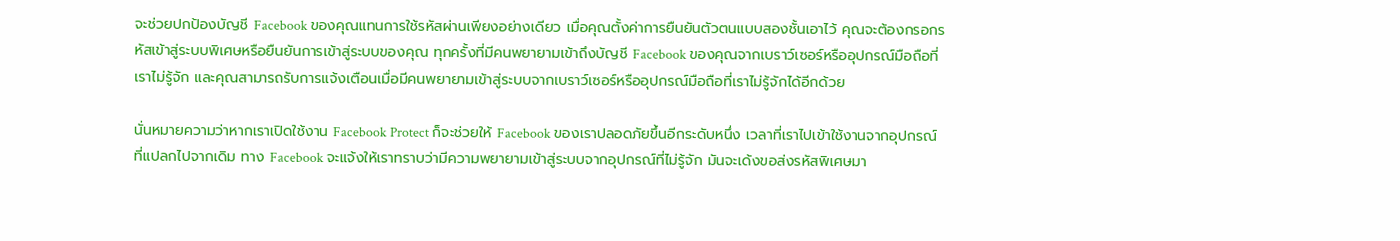จะช่วยปกป้องบัญชี Facebook ของคุณแทนการใช้รหัสผ่านเพียงอย่างเดียว เมื่อคุณตั้งค่าการยืนยันตัวตนแบบสองชั้นเอาไว้ คุณจะต้องกรอกรหัสเข้าสู่ระบบพิเศษหรือยืนยันการเข้าสู่ระบบของคุณ ทุกครั้งที่มีคนพยายามเข้าถึงบัญชี Facebook ของคุณจากเบราว์เซอร์หรืออุปกรณ์มือถือที่เราไม่รู้จัก และคุณสามารถรับการแจ้งเตือนเมื่อมีคนพยายามเข้าสู่ระบบจากเบราว์เซอร์หรืออุปกรณ์มือถือที่เราไม่รู้จักได้อีกด้วย

นั่นหมายความว่าหากเราเปิดใช้งาน Facebook Protect ก็จะช่วยให้ Facebook ของเราปลอดภัยขึ้นอีกระดับหนึ่ง เวลาที่เราไปเข้าใช้งานจากอุปกรณ์ที่แปลกไปจากเดิม ทาง Facebook จะแจ้งให้เราทราบว่ามีความพยายามเข้าสู่ระบบจากอุปกรณ์ที่ไม่รู้จัก มันจะเด้งขอส่งรหัสพิเศษมา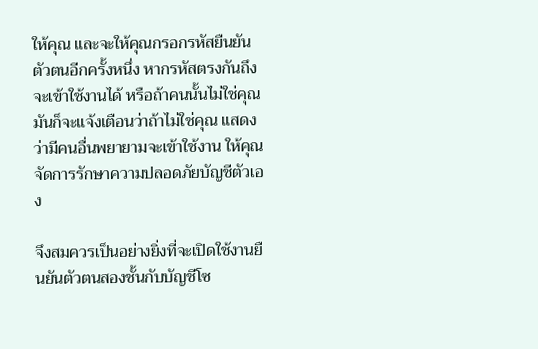ให้คุณ และจะให้คุณกรอกรหัสยืนยันตัวตนอีกครั้งหนึ่ง หากรหัสตรงกันถึงจะเข้าใช้งานได้ หรือถ้าคนนั้นไม่ใช่คุณ มันก็จะแจ้งเตือนว่าถ้าไม่ใช่คุณ แสดงว่ามีคนอื่นพยายามจะเข้าใช้งาน ให้คุณจัดการรักษาความปลอดภัยบัญชีตัวเอง

จึงสมควรเป็นอย่างยิ่งที่จะเปิดใช้งานยืนยันตัวตนสองชั้นกับบัญชีโซ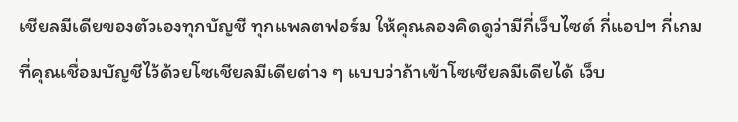เชียลมีเดียของตัวเองทุกบัญชี ทุกแพลตฟอร์ม ให้คุณลองคิดดูว่ามีกี่เว็บไซต์ กี่แอปฯ กี่เกม ที่คุณเชื่อมบัญชีไว้ด้วยโซเชียลมีเดียต่าง ๆ แบบว่าถ้าเข้าโซเชียลมีเดียได้ เว็บ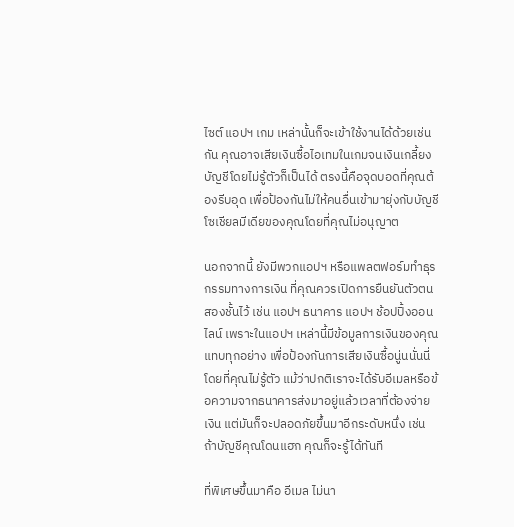ไซต์ แอปฯ เกม เหล่านั้นก็จะเข้าใช้งานได้ด้วยเช่นกัน คุณอาจเสียเงินซื้อไอเทมในเกมจนเงินเกลี้ยงบัญชีโดยไม่รู้ตัวก็เป็นได้ ตรงนี้คือจุดบอดที่คุณต้องรีบอุด เพื่อป้องกันไม่ให้คนอื่นเข้ามายุ่งกับบัญชีโซเชียลมีเดียของคุณโดยที่คุณไม่อนุญาต

นอกจากนี้ ยังมีพวกแอปฯ หรือแพลตฟอร์มทำธุรกรรมทางการเงิน ที่คุณควรเปิดการยืนยันตัวตนสองชั้นไว้ เช่น แอปฯ ธนาคาร แอปฯ ช้อปปิ้งออนไลน์ เพราะในแอปฯ เหล่านี้มีข้อมูลการเงินของคุณแทบทุกอย่าง เพื่อป้องกันการเสียเงินซื้อนู่นนั่นนี่โดยที่คุณไม่รู้ตัว แม้ว่าปกติเราจะได้รับอีเมลหรือข้อความจากธนาคารส่งมาอยู่แล้วเวลาที่ต้องจ่ายเงิน แต่มันก็จะปลอดภัยขึ้นมาอีกระดับหนึ่ง เช่น ถ้าบัญชีคุณโดนแฮก คุณก็จะรู้ได้ทันที

ที่พิเศษขึ้นมาคือ อีเมล ไม่นา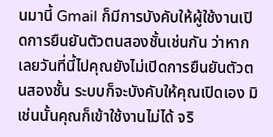นมานี้ Gmail ก็มีการบังคับให้ผู้ใช้งานเปิดการยืนยันตัวตนสองชั้นเช่นกัน ว่าหากเลยวันที่นี้ไปคุณยังไม่เปิดการยืนยันตัวตนสองชั้น ระบบก็จะบังคับให้คุณเปิดเอง มิเช่นนั้นคุณก็เข้าใช้งานไม่ได้ จริ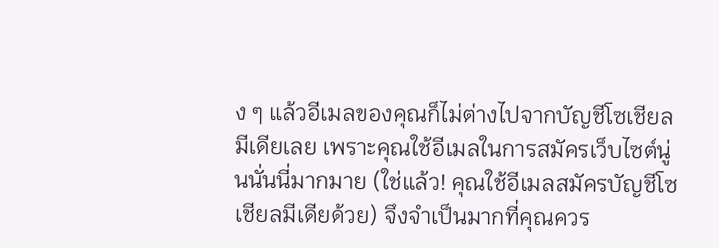ง ๆ แล้วอีเมลของคุณก็ไม่ต่างไปจากบัญชีโซเชียลมีเดียเลย เพราะคุณใช้อีเมลในการสมัครเว็บไซต์นู่นนั่นนี่มากมาย (ใช่แล้ว! คุณใช้อีเมลสมัครบัญชีโซเชียลมีเดียด้วย) จึงจำเป็นมากที่คุณควร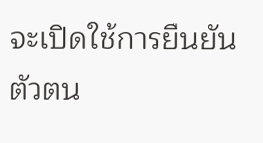จะเปิดใช้การยืนยันตัวตน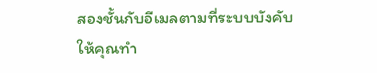สองชั้นกับอีเมลตามที่ระบบบังคับให้คุณทำ